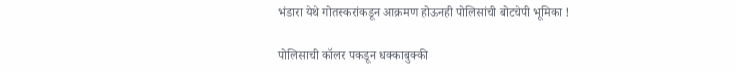भंडारा येथे गोतस्करांकडून आक्रमण होऊनही पोलिसांची बोटचेपी भूमिका !

पोलिसाची कॉलर पकडून धक्काबुक्की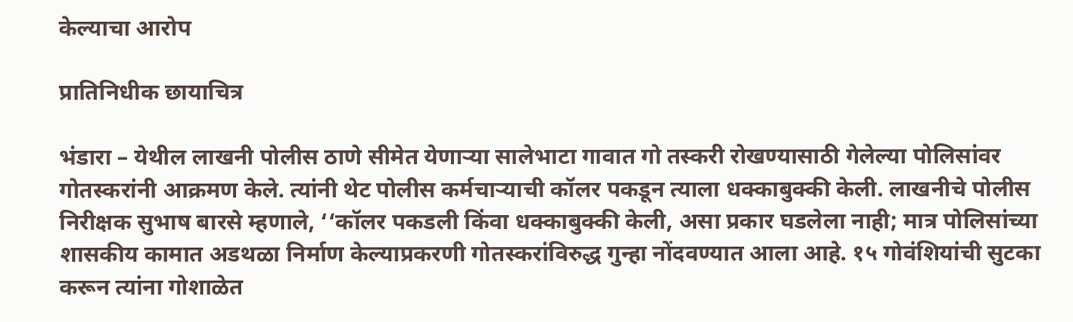केल्याचा आरोप

प्रातिनिधीक छायाचित्र

भंडारा – येथील लाखनी पोलीस ठाणे सीमेत येणार्‍या सालेभाटा गावात गो तस्करी रोखण्यासाठी गेलेल्या पोलिसांवर गोतस्करांनी आक्रमण केले. त्यांनी थेट पोलीस कर्मचार्‍याची कॉलर पकडून त्याला धक्काबुक्की केली. लाखनीचे पोलीस निरीक्षक सुभाष बारसे म्हणाले, ‘‘कॉलर पकडली किंवा धक्काबुक्की केली, असा प्रकार घडलेला नाही; मात्र पोलिसांच्या शासकीय कामात अडथळा निर्माण केल्याप्रकरणी गोतस्करांविरुद्ध गुन्हा नोंदवण्यात आला आहे. १५ गोवंशियांची सुटका करून त्यांना गोशाळेत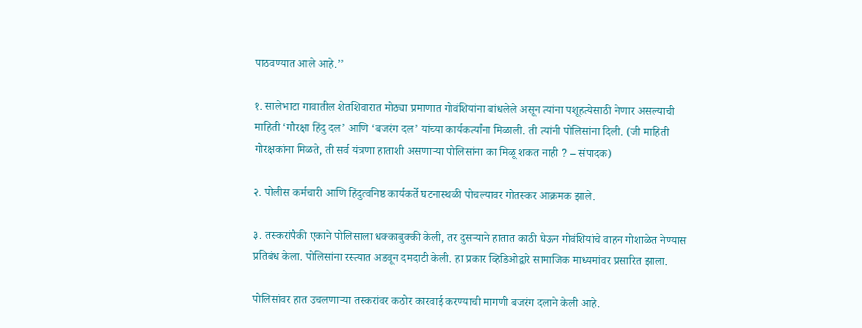पाठवण्यात आले आहे.’’

१. सालेभाटा गावातील शेतशिवारात मोठ्या प्रमाणात गोवंशियांना बांधलेले असून त्यांना पशूहत्येसाठी नेणार असल्याची माहिती ‘गौरक्षा हिंदु दल’ आणि ‘बजरंग दल’ यांच्या कार्यकर्त्यांना मिळाली. ती त्यांनी पोलिसांना दिली. (जी माहिती गोरक्षकांना मिळते, ती सर्व यंत्रणा हाताशी असणार्‍या पोलिसांना का मिळू शकत नाही ? – संपादक)

२. पोलीस कर्मचारी आणि हिंदुत्वनिष्ठ कार्यकर्ते घटनास्थळी पोचल्यावर गोतस्कर आक्रमक झाले.

३. तस्करांपैकी एकाने पोलिसाला धक्काबुक्की केली, तर दुसर्‍याने हातात काठी घेऊन गोवंशियांचे वाहन गोशाळेत नेण्यास प्रतिबंध केला. पोलिसांना रस्त्यात अडवून दमदाटी केली. हा प्रकार व्हिडिओद्वारे सामाजिक माध्यमांवर प्रसारित झाला.

पोलिसांवर हात उचलणार्‍या तस्करांवर कठोर कारवाई करण्याची मागणी बजरंग दलाने केली आहे.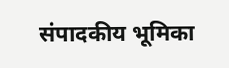संपादकीय भूमिका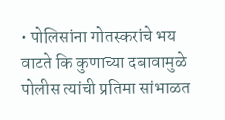• पोलिसांना गोतस्करांचे भय वाटते कि कुणाच्या दबावामुळे पोलीस त्यांची प्रतिमा सांभाळत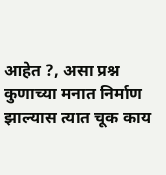आहेत ?, असा प्रश्न कुणाच्या मनात निर्माण झाल्यास त्यात चूक काय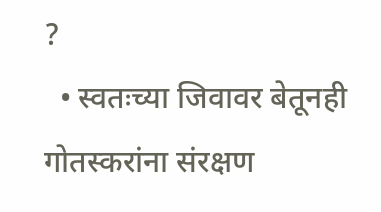?
  • स्वतःच्या जिवावर बेतूनही गोतस्करांना संरक्षण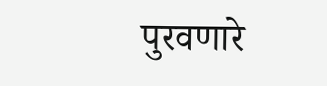पुरवणारे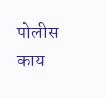पोलीस काय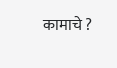कामाचे ?